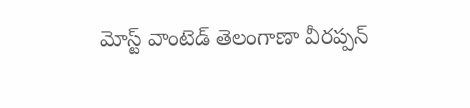మోస్ట్ వాంటెడ్ తెలంగాణా వీరప్పన్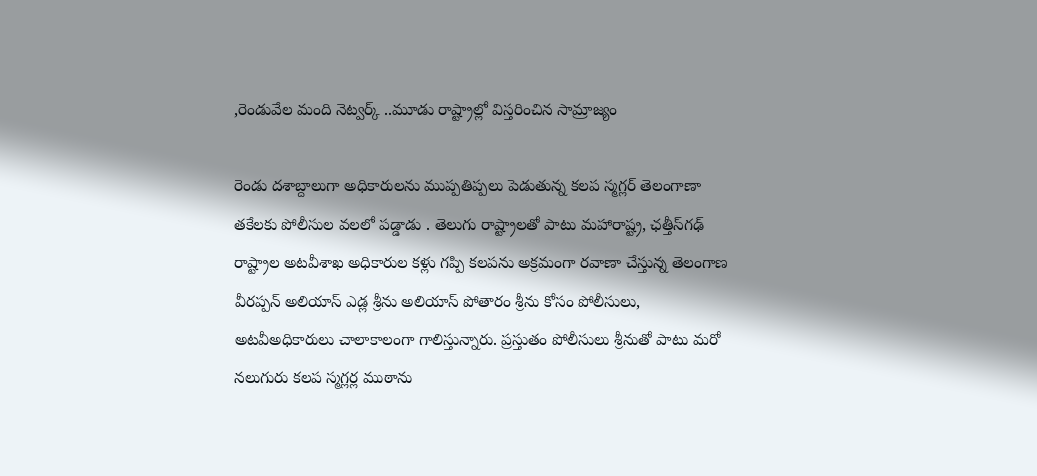,రెండువేల మంది నెట్వర్క్ ..మూడు రాష్ట్రాల్లో విస్తరించిన సామ్రాజ్యం

రెండు దశాబ్దాలుగా అధికారులను ముప్పతిప్పలు పెడుతున్న కలప స్మగ్లర్ తెలంగాణా తకేలకు పోలీసుల వలలో పడ్డాడు . తెలుగు రాష్ట్రాలతో పాటు మహారాష్ట్ర, ఛత్తీస్‌గఢ్ రాష్ట్రాల అటవీశాఖ అధికారుల కళ్లు గప్పి కలపను అక్రమంగా రవాణా చేస్తున్న తెలంగాణ వీరప్పన్ అలియాస్ ఎడ్ల శ్రీను అలియాస్ పోతారం శ్రీను కోసం పోలీసులు, అటవీఅధికారులు చాలాకాలంగా గాలిస్తున్నారు. ప్రస్తుతం పోలీసులు శ్రీనుతో పాటు మరో నలుగురు కలప స్మగ్లర్ల ముఠాను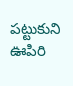పట్టుకుని ఊపిరి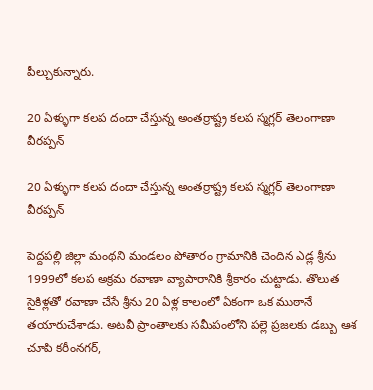పీల్చుకున్నారు.

20 ఏళ్ళుగా కలప దందా చేస్తున్న అంతర్రాష్ట్ర కలప స్మగ్లర్ తెలంగాణా వీరప్పన్

20 ఏళ్ళుగా కలప దందా చేస్తున్న అంతర్రాష్ట్ర కలప స్మగ్లర్ తెలంగాణా వీరప్పన్

పెద్దపల్లి జిల్లా మంథని మండలం పోతారం గ్రామానికి చెందిన ఎడ్ల శ్రీను 1999లో కలప అక్రమ రవాణా వ్యాపారానికి శ్రీకారం చుట్టాడు. తొలుత సైకిళ్లతో రవాణా చేసే శ్రీను 20 ఏళ్ల కాలంలో ఏకంగా ఒక ముఠానే తయారుచేశాడు. అటవీ ప్రాంతాలకు సమీపంలోని పల్లె ప్రజలకు డబ్బు ఆశ చూపి కరీంనగర్,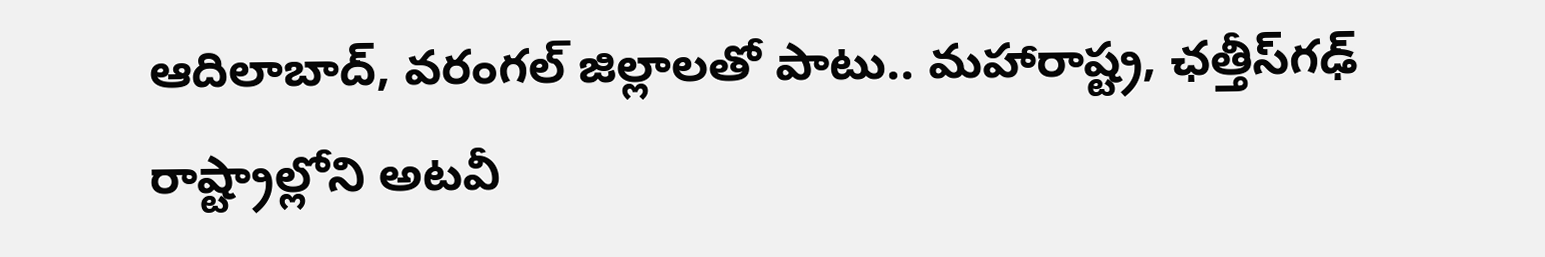ఆదిలాబాద్, వరంగల్ జిల్లాలతో పాటు.. మహారాష్ట్ర, ఛత్తీస్‌గఢ్ రాష్ట్రాల్లోని అటవీ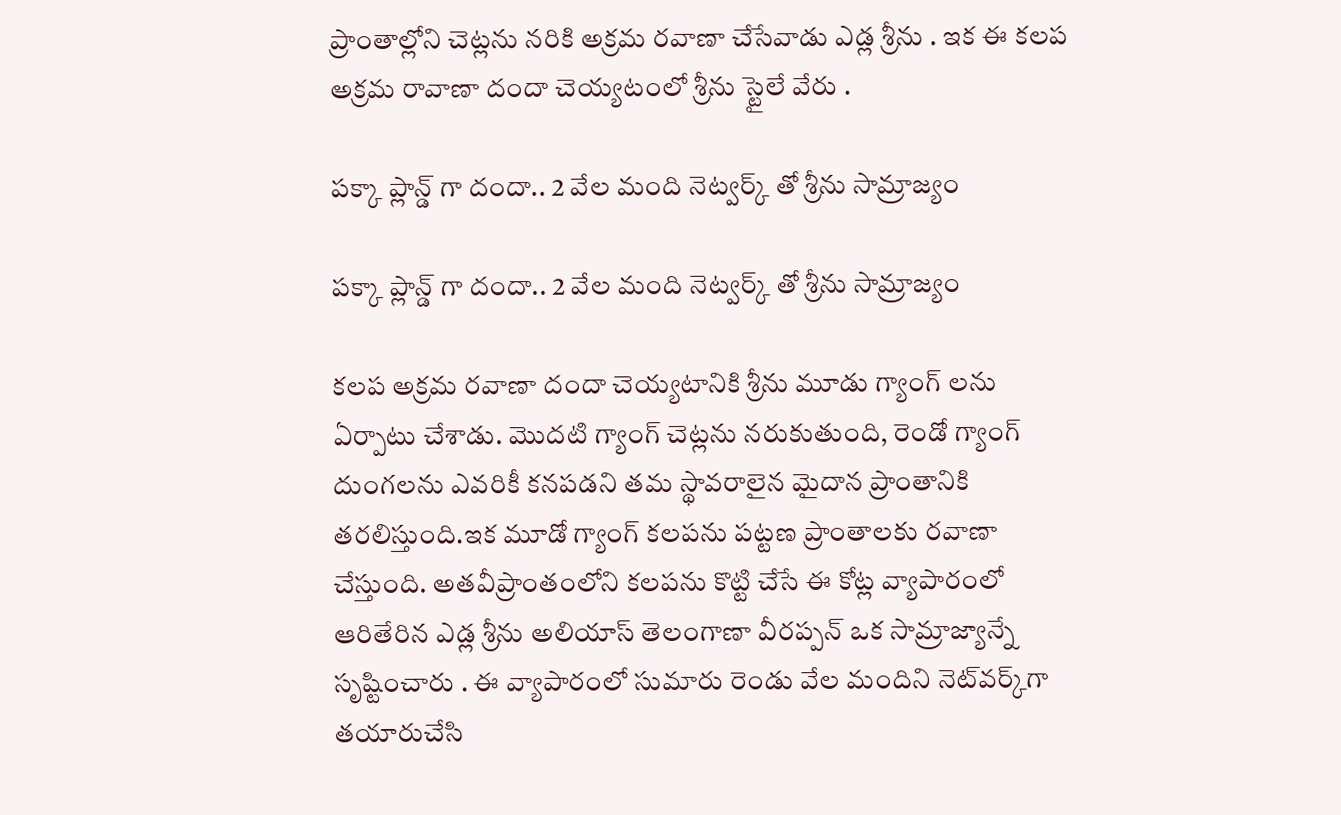ప్రాంతాల్లోని చెట్లను నరికి అక్రమ రవాణా చేసేవాడు ఎడ్ల శ్రీను . ఇక ఈ కలప అక్రమ రావాణా దందా చెయ్యటంలో శ్రీను స్టైలే వేరు .

పక్కా ప్లాన్డ్ గా దందా.. 2 వేల మంది నెట్వర్క్ తో శ్రీను సామ్రాజ్యం

పక్కా ప్లాన్డ్ గా దందా.. 2 వేల మంది నెట్వర్క్ తో శ్రీను సామ్రాజ్యం

కలప అక్రమ రవాణా దందా చెయ్యటానికి శ్రీను మూడు గ్యాంగ్ లను ఏర్పాటు చేశాడు. మొదటి గ్యాంగ్ చెట్లను నరుకుతుంది, రెండో గ్యాంగ్ దుంగలను ఎవరికీ కనపడని తమ స్థావరాలైన మైదాన ప్రాంతానికి తరలిస్తుంది.ఇక మూడో గ్యాంగ్ కలపను పట్టణ ప్రాంతాలకు రవాణా చేస్తుంది. అతవీప్రాంతంలోని కలపను కొట్టి చేసే ఈ కోట్ల వ్యాపారంలో ఆరితేరిన ఎడ్ల శ్రీను అలియాస్ తెలంగాణా వీరప్పన్ ఒక సామ్రాజ్యాన్నే సృష్టించారు . ఈ వ్యాపారంలో సుమారు రెండు వేల మందిని నెట్‌వర్క్‌గా తయారుచేసి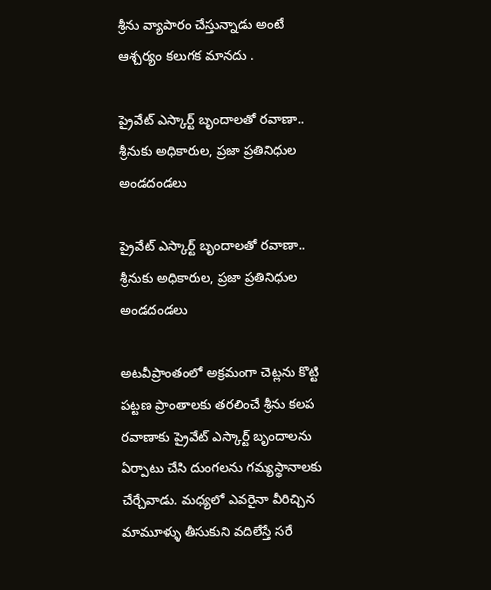శ్రీను వ్యాపారం చేస్తున్నాడు అంటే ఆశ్చర్యం కలుగక మానదు .

ప్రైవేట్ ఎస్కార్ట్ బృందాలతో రవాణా.. శ్రీనుకు అధికారుల, ప్రజా ప్రతినిధుల అండదండలు

ప్రైవేట్ ఎస్కార్ట్ బృందాలతో రవాణా.. శ్రీనుకు అధికారుల, ప్రజా ప్రతినిధుల అండదండలు

అటవీప్రాంతంలో అక్రమంగా చెట్లను కొట్టి పట్టణ ప్రాంతాలకు తరలించే శ్రీను కలప రవాణాకు ప్రైవేట్ ఎస్కార్ట్ బృందాలను ఏర్పాటు చేసి దుంగలను గమ్యస్థానాలకు చేర్చేవాడు. మధ్యలో ఎవరైనా వీరిచ్చిన మామూళ్ళు తీసుకుని వదిలేస్తే సరే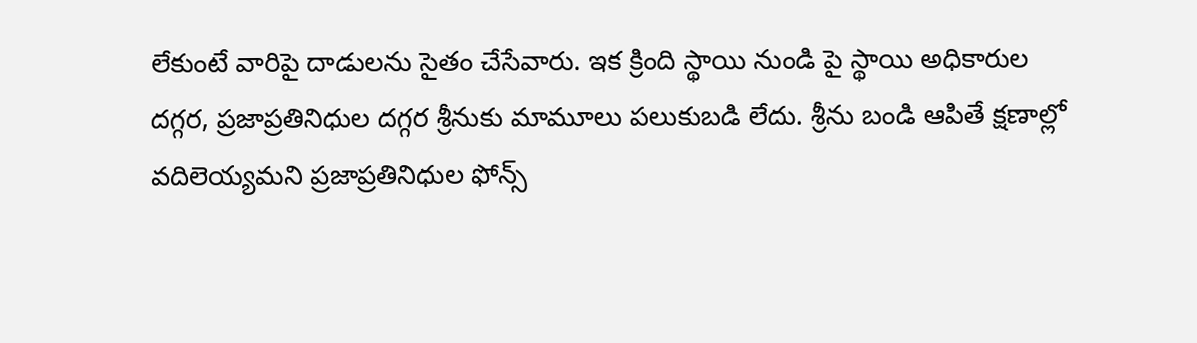లేకుంటే వారిపై దాడులను సైతం చేసేవారు. ఇక క్రింది స్థాయి నుండి పై స్థాయి అధికారుల దగ్గర, ప్రజాప్రతినిధుల దగ్గర శ్రీనుకు మామూలు పలుకుబడి లేదు. శ్రీను బండి ఆపితే క్షణాల్లో వదిలెయ్యమని ప్రజాప్రతినిధుల ఫోన్స్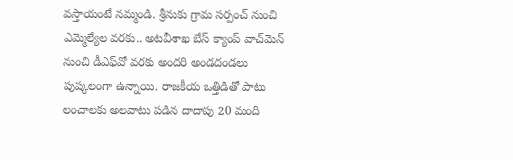వస్తాయంటే నమ్మండి. శ్రీనుకు గ్రామ సర్పంచ్ నుంచి ఎమ్మెల్యేల వరకు.. అటవీశాఖ బేస్ క్యాంప్ వాచ్‌మెన్ నుంచి డీఎఫ్‌వో వరకు అందరి అండదండలు పుష్కలంగా ఉన్నాయి. రాజకీయ ఒత్తిడితో పాటు లంచాలకు అలవాటు పడిన దాదాపు 20 మంది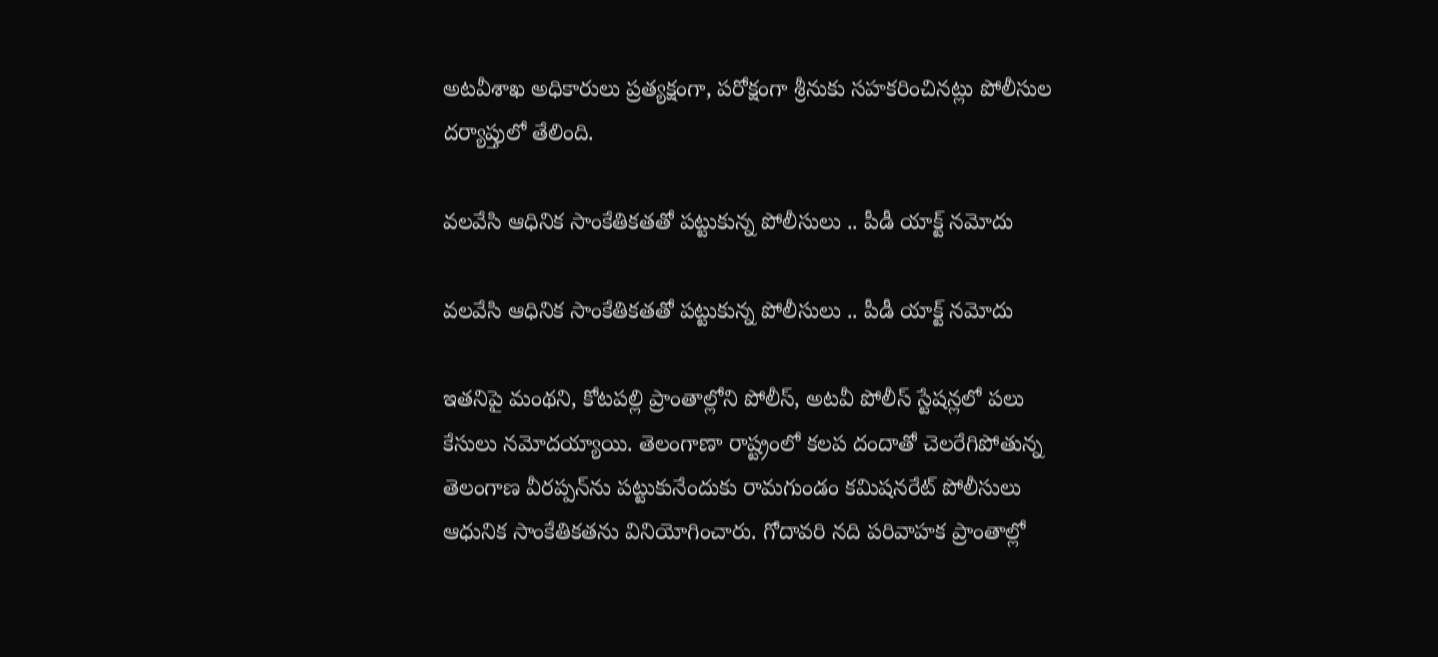అటవీశాఖ అధికారులు ప్రత్యక్షంగా, పరోక్షంగా శ్రీనుకు సహకరించినట్లు పోలీసుల దర్యాప్తులో తేలింది.

వలవేసి ఆధినిక సాంకేతికతతో పట్టుకున్న పోలీసులు .. పీడీ యాక్ట్ నమోదు

వలవేసి ఆధినిక సాంకేతికతతో పట్టుకున్న పోలీసులు .. పీడీ యాక్ట్ నమోదు

ఇతనిపై మంథని, కోటపల్లి ప్రాంతాల్లోని పోలీస్, అటవీ పోలీస్ స్టేషన్లలో పలు కేసులు నమోదయ్యాయి. తెలంగాణా రాష్ట్రంలో కలప దందాతో చెలరేగిపోతున్న తెలంగాణ వీరప్పన్‌ను పట్టుకునేందుకు రామగుండం కమిషనరేట్ పోలీసులు ఆధునిక సాంకేతికతను వినియోగించారు. గోదావరి నది పరివాహక ప్రాంతాల్లో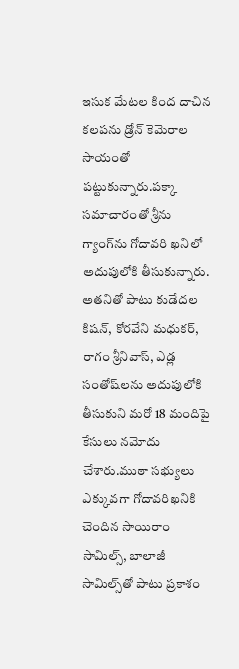ఇసుక మేటల కింద దాచిన కలపను డ్రోన్ కెమెరాల సాయంతో పట్టుకున్నారు.పక్కా సమాచారంతో శ్రీను గ్యాంగ్‌ను గోదావరి ఖనిలో అదుపులోకి తీసుకున్నారు. అతనితో పాటు కుడేదల కిషన్, కోరవేని మధుకర్, రాగం శ్రీనివాస్, ఎడ్ల సంతోష్‌లను అదుపులోకి తీసుకుని మరో 18 మందిపై కేసులు నమోదు చేశారు.ముఠా సభ్యులు ఎక్కువగా గోదావరిఖనికి చెందిన సాయిరాం సామిల్స్, బాలాజీ సామిల్స్‌తో పాటు ప్రకాశం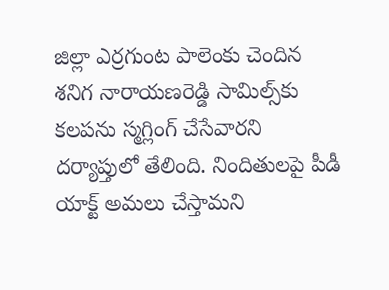జిల్లా ఎర్రగుంట పాలెంకు చెందిన శనిగ నారాయణరెడ్డి సామిల్స్‌కు కలపను స్మగ్లింగ్ చేసేవారని దర్యాప్తులో తేలింది. నిందితులపై పీడీ యాక్ట్ అమలు చేస్తామని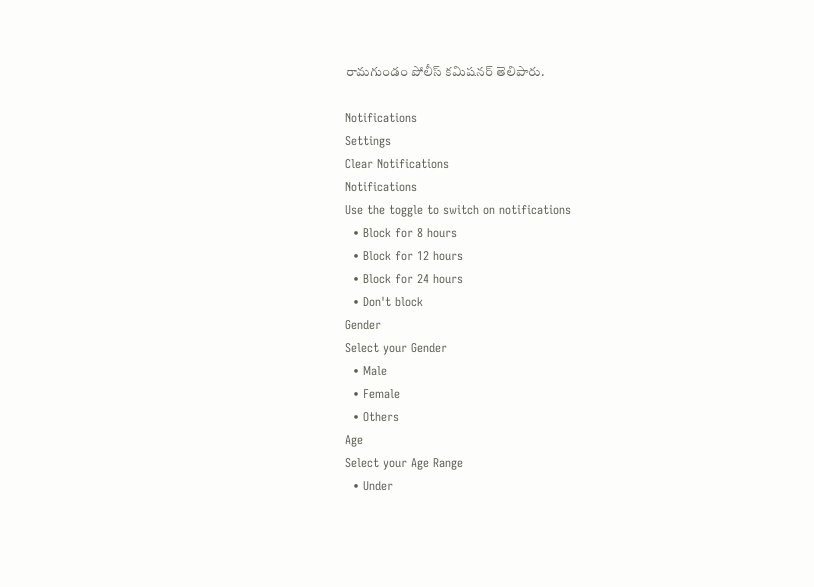రామగుండం పోలీస్ కమిషనర్ తెలిపారు.

Notifications
Settings
Clear Notifications
Notifications
Use the toggle to switch on notifications
  • Block for 8 hours
  • Block for 12 hours
  • Block for 24 hours
  • Don't block
Gender
Select your Gender
  • Male
  • Female
  • Others
Age
Select your Age Range
  • Under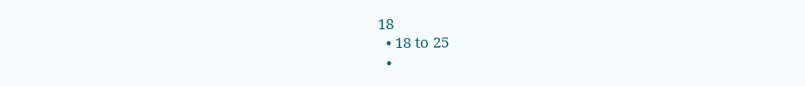18
  • 18 to 25
  •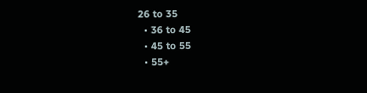26 to 35
  • 36 to 45
  • 45 to 55
  • 55+